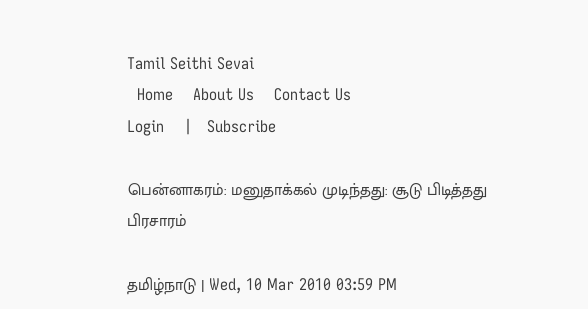Tamil Seithi Sevai
  Home    About Us    Contact Us
Login    |   Subscribe

பென்னாகரம்: மனுதாக்கல் முடிந்தது: சூடு பிடித்தது பிரசாரம்

தமிழ்நாடு | Wed, 10 Mar 2010 03:59 PM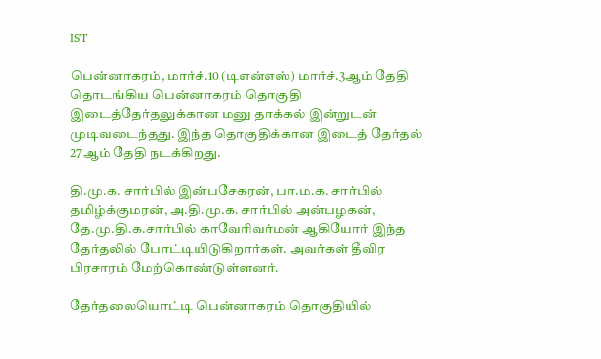IST

பென்னாகரம், மார்ச்.10 (டிஎன்எஸ்) மார்ச்.3ஆம் தேதி தொடங்கிய பென்னாகரம் தொகுதி இடைத்தேர்தலுக்கான மனு தாக்கல் இன்றுடன் முடிவடைந்தது. இந்த தொகுதிக்கான இடைத் தேர்தல் 27ஆம் தேதி நடக்கிறது.

தி.மு.க. சார்பில் இன்பசேகரன், பா.ம.க. சார்பில் தமிழ்க்குமரன், அ.தி.மு.க. சார்பில் அன்பழகன், தே.மு.தி.க.சார்பில் காவேரிவர்மன் ஆகியோர் இந்த தேர்தலில் போட்டியிடுகிறார்கள். அவர்கள் தீவிர பிரசாரம் மேற்கொண்டுள்ளனர்.

தேர்தலையொட்டி பென்னாகரம் தொகுதியில்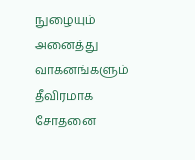நுழையும் அனைத்து வாகனங்களும் தீவிரமாக சோதனை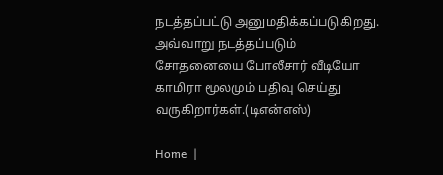நடத்தப்பட்டு அனுமதிக்கப்படுகிறது. அவ்வாறு நடத்தப்படும் சோதனையை போலீசார் வீடியோ காமிரா மூலமும் பதிவு செய்து வருகிறார்கள்.(டிஎன்எஸ்)

Home  |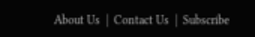About Us  |  Contact Us  |  Subscribe